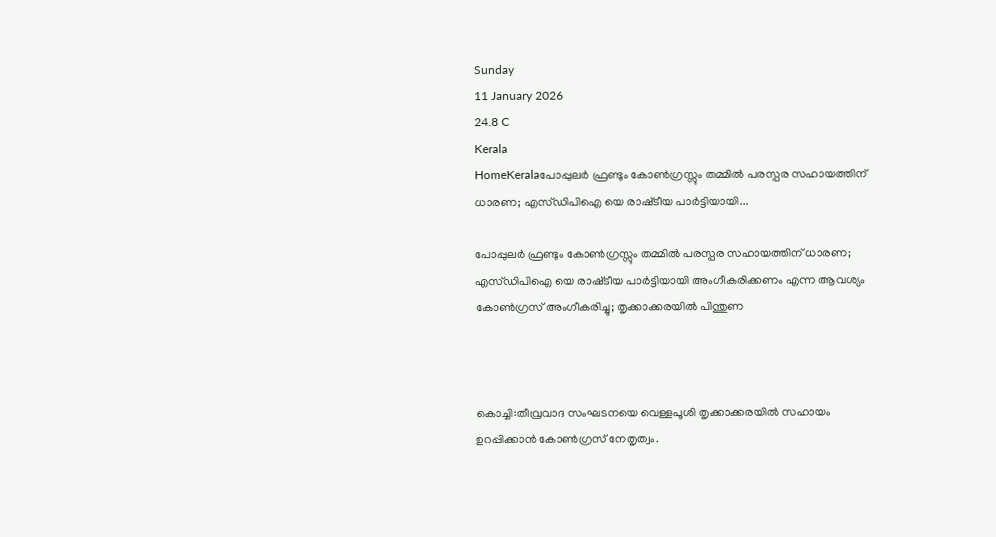Sunday
11 January 2026
24.8 C
Kerala
HomeKeralaപോപ്പുലർ ഫ്രണ്ടും കോൺഗ്രസ്സും തമ്മിൽ പരസ്പര സഹായത്തിന് ധാരണ; എസ്‌ഡിപിഐ യെ രാഷ്‌ടീയ പാർട്ടിയായി...

പോപ്പുലർ ഫ്രണ്ടും കോൺഗ്രസ്സും തമ്മിൽ പരസ്പര സഹായത്തിന് ധാരണ; എസ്‌ഡിപിഐ യെ രാഷ്‌ടീയ പാർട്ടിയായി അംഗീകരിക്കണം എന്ന ആവശ്യം കോൺഗ്രസ് അംഗീകരിച്ചു; തൃക്കാക്കരയിൽ പിന്തുണ



കൊച്ചി:തീവ്രവാദ സംഘടനയെ വെള്ളപൂശി തൃക്കാക്കരയിൽ സഹായം ഉറപ്പിക്കാൻ കോൺഗ്രസ് നേതൃത്വം.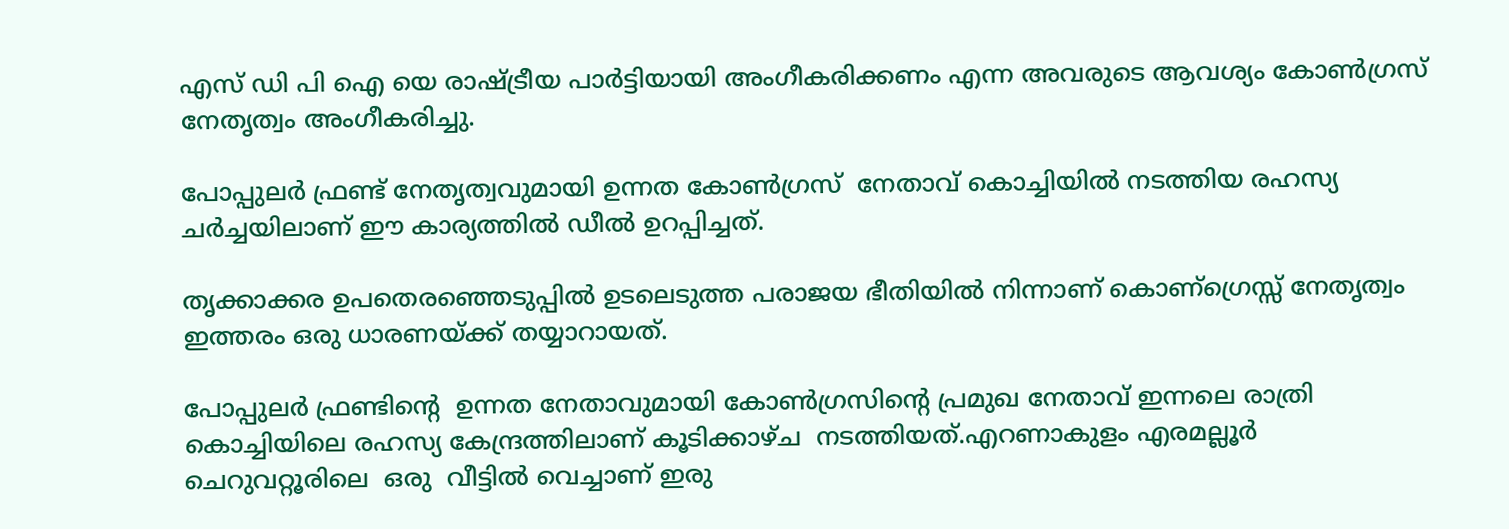എസ് ഡി പി ഐ യെ രാഷ്ട്രീയ പാർട്ടിയായി അംഗീകരിക്കണം എന്ന അവരുടെ ആവശ്യം കോൺഗ്രസ് നേതൃത്വം അംഗീകരിച്ചു.

പോപ്പുലർ ഫ്രണ്ട് നേതൃത്വവുമായി ഉന്നത കോൺഗ്രസ്  നേതാവ് കൊച്ചിയിൽ നടത്തിയ രഹസ്യ ചർച്ചയിലാണ് ഈ കാര്യത്തിൽ ഡീൽ ഉറപ്പിച്ചത്.

തൃക്കാക്കര ഉപതെരഞ്ഞെടുപ്പിൽ ഉടലെടുത്ത പരാജയ ഭീതിയിൽ നിന്നാണ് കൊണ്ഗ്രെസ്സ് നേതൃത്വം ഇത്തരം ഒരു ധാരണയ്ക്ക് തയ്യാറായത്.

പോപ്പുലർ ഫ്രണ്ടിന്റെ  ഉന്നത നേതാവുമായി കോൺഗ്രസിന്റെ പ്രമുഖ നേതാവ് ഇന്നലെ രാത്രി കൊച്ചിയിലെ രഹസ്യ കേന്ദ്രത്തിലാണ് കൂടിക്കാഴ്ച  നടത്തിയത്.എറണാകുളം എരമല്ലൂർ ചെറുവറ്റൂരിലെ  ഒരു  വീട്ടിൽ വെച്ചാണ് ഇരു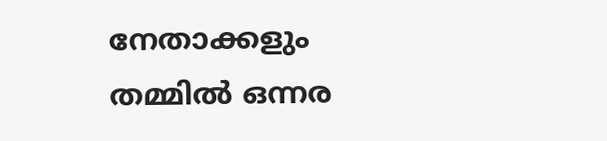നേതാക്കളും തമ്മിൽ ഒന്നര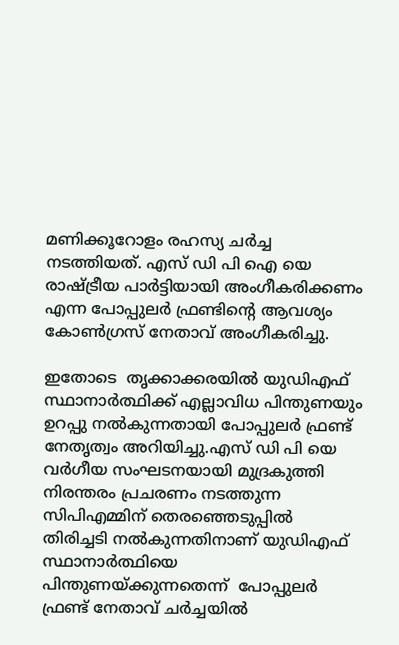മണിക്കൂറോളം രഹസ്യ ചർച്ച നടത്തിയത്. എസ് ഡി പി ഐ യെ രാഷ്ട്രീയ പാർട്ടിയായി അംഗീകരിക്കണം എന്ന പോപ്പുലർ ഫ്രണ്ടിന്റെ ആവശ്യം കോൺഗ്രസ് നേതാവ് അംഗീകരിച്ചു.

ഇതോടെ  തൃക്കാക്കരയിൽ യുഡിഎഫ് സ്ഥാനാർത്ഥിക്ക് എല്ലാവിധ പിന്തുണയും ഉറപ്പു നൽകുന്നതായി പോപ്പുലർ ഫ്രണ്ട് നേതൃത്വം അറിയിച്ചു.എസ് ഡി പി യെ വർഗീയ സംഘടനയായി മുദ്രകുത്തി നിരന്തരം പ്രചരണം നടത്തുന്ന സിപിഎമ്മിന് തെരഞ്ഞെടുപ്പിൽ  തിരിച്ചടി നൽകുന്നതിനാണ് യുഡിഎഫ് സ്ഥാനാർത്ഥിയെ പിന്തുണയ്ക്കുന്നതെന്ന്  പോപ്പുലർ ഫ്രണ്ട് നേതാവ് ചർച്ചയിൽ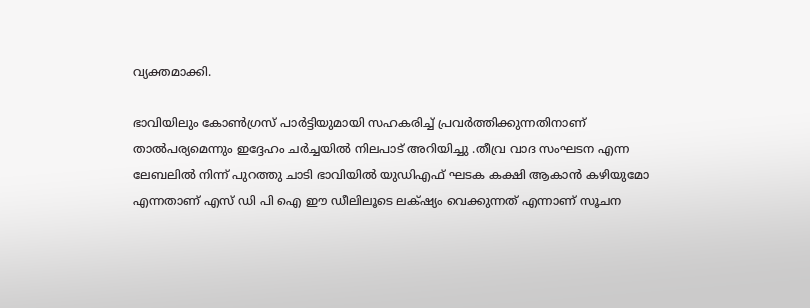വ്യക്തമാക്കി.

ഭാവിയിലും കോൺഗ്രസ് പാർട്ടിയുമായി സഹകരിച്ച് പ്രവർത്തിക്കുന്നതിനാണ് താൽപര്യമെന്നും ഇദ്ദേഹം ചർച്ചയിൽ നിലപാട് അറിയിച്ചു .തീവ്ര വാദ സംഘടന എന്ന ലേബലിൽ നിന്ന് പുറത്തു ചാടി ഭാവിയിൽ യുഡിഎഫ് ഘടക കക്ഷി ആകാൻ കഴിയുമോ എന്നതാണ് എസ് ഡി പി ഐ ഈ ഡീലിലൂടെ ലക്‌ഷ്യം വെക്കുന്നത് എന്നാണ് സൂചന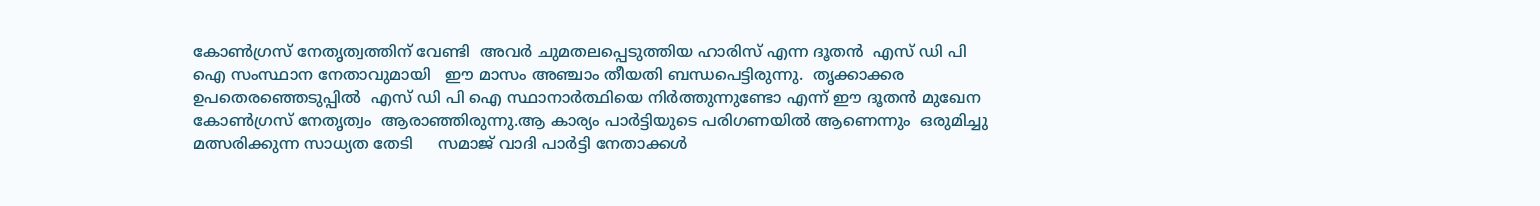കോൺഗ്രസ് നേതൃത്വത്തിന് വേണ്ടി  അവർ ചുമതലപ്പെടുത്തിയ ഹാരിസ് എന്ന ദൂതൻ  എസ് ഡി പി ഐ സംസ്ഥാന നേതാവുമായി   ഈ മാസം അഞ്ചാം തീയതി ബന്ധപെട്ടിരുന്നു.  തൃക്കാക്കര ഉപതെരഞ്ഞെടുപ്പിൽ  എസ് ഡി പി ഐ സ്ഥാനാർത്ഥിയെ നിർത്തുന്നുണ്ടോ എന്ന് ഈ ദൂതൻ മുഖേന കോൺഗ്രസ് നേതൃത്വം  ആരാഞ്ഞിരുന്നു.ആ കാര്യം പാർട്ടിയുടെ പരിഗണയിൽ ആണെന്നും  ഒരുമിച്ചു മത്സരിക്കുന്ന സാധ്യത തേടി     സമാജ് വാദി പാർട്ടി നേതാക്കൾ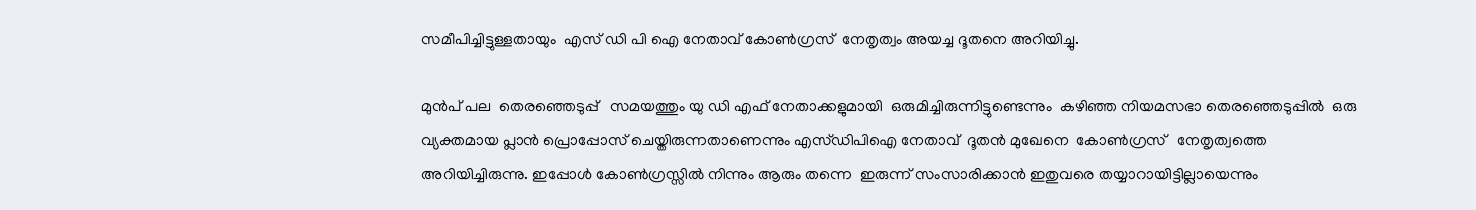സമീപിച്ചിട്ടുള്ളതായും  എസ് ഡി പി ഐ നേതാവ് കോൺഗ്രസ്  നേതൃത്വം അയച്ച ദൂതനെ അറിയിച്ചു.

മുൻപ് പല  തെരഞ്ഞെടുപ്പ്   സമയത്തും യു ഡി എഫ് നേതാക്കളുമായി  ഒരുമിച്ചിരുന്നിട്ടുണ്ടെന്നും  കഴിഞ്ഞ നിയമസഭാ തെരഞ്ഞെടുപ്പിൽ  ഒരു വ്യക്തമായ പ്ലാൻ പ്രൊപ്പോസ് ചെയ്തിരുന്നതാണെന്നും എസ്‌ഡിപിഐ നേതാവ്  ദൂതൻ മുഖേനെ  കോൺഗ്രസ്   നേതൃത്വത്തെ അറിയിച്ചിരുന്നു. ഇപ്പോൾ കോൺഗ്രസ്സിൽ നിന്നും ആരും തന്നെ  ഇരുന്ന് സംസാരിക്കാൻ ഇതുവരെ തയ്യാറായിട്ടില്ലായെന്നും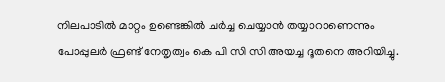നിലപാടിൽ മാറ്റം ഉണ്ടെങ്കിൽ ചർച്ച ചെയ്യാൻ തയ്യാറാണെന്നും പോപ്പുലർ ഫ്രണ്ട് നേതൃത്വം കെ പി സി സി അയച്ച ദൂതനെ അറിയിച്ചു.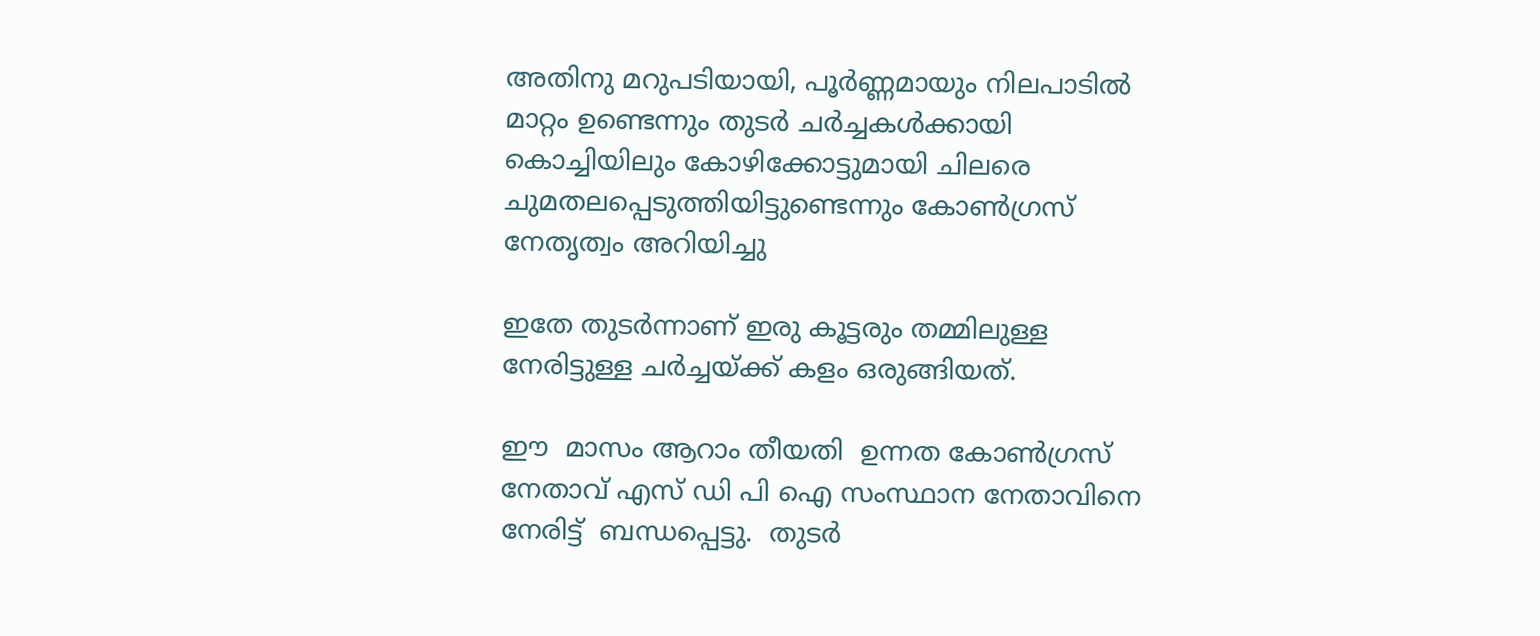അതിനു മറുപടിയായി, പൂർണ്ണമായും നിലപാടിൽ മാറ്റം ഉണ്ടെന്നും തുടർ ചർച്ചകൾക്കായി  കൊച്ചിയിലും കോഴിക്കോട്ടുമായി ചിലരെ ചുമതലപ്പെടുത്തിയിട്ടുണ്ടെന്നും കോൺഗ്രസ് നേതൃത്വം അറിയിച്ചു

ഇതേ തുടർന്നാണ് ഇരു കൂട്ടരും തമ്മിലുള്ള    നേരിട്ടുള്ള ചർച്ചയ്ക്ക് കളം ഒരുങ്ങിയത്.

ഈ  മാസം ആറാം തീയതി  ഉന്നത കോൺഗ്രസ് നേതാവ് എസ് ഡി പി ഐ സംസ്ഥാന നേതാവിനെ നേരിട്ട്  ബന്ധപ്പെട്ടു.  തുടർ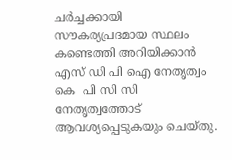ചർച്ചക്കായി സൗകര്യപ്രദമായ സ്ഥലം കണ്ടെത്തി അറിയിക്കാൻ എസ് ഡി പി ഐ നേതൃത്വം കെ  പി സി സി  നേതൃത്വത്തോട്  ആവശ്യപ്പെടുകയും ചെയ്തു.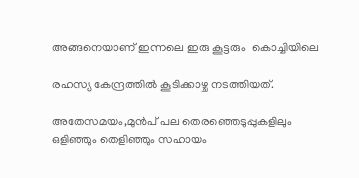അങ്ങനെയാണ് ഇന്നലെ ഇരു കൂട്ടരും  കൊച്ചിയിലെ

രഹസ്യ കേന്ദ്രത്തിൽ കൂടിക്കാഴ്ച നടത്തിയത്.

അതേസമയം,മുൻപ് പല തെരഞ്ഞെടുപ്പുകളിലും ഒളിഞ്ഞും തെളിഞ്ഞും സഹായം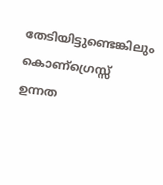തേടിയിട്ടുണ്ടെങ്കിലും കൊണ്ഗ്രെസ്സ് ഉന്നത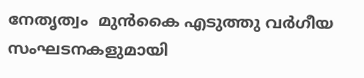നേതൃത്വം  മുൻകൈ എടുത്തു വർഗീയ സംഘടനകളുമായി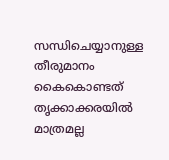സന്ധിചെയ്യാനുള്ള  തീരുമാനം  കൈകൊണ്ടത് തൃക്കാക്കരയിൽ മാത്രമല്ല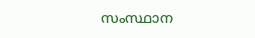സംസ്ഥാന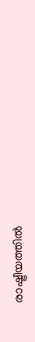രാഷ്ട്രീയത്തിൽ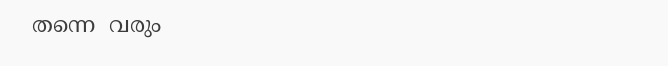തന്നെ  വരും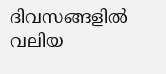ദിവസങ്ങളിൽ വലിയ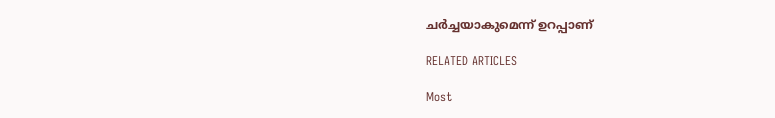ചർച്ചയാകുമെന്ന് ഉറപ്പാണ്

RELATED ARTICLES

Most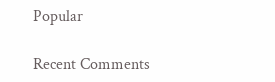Popular

Recent Comments